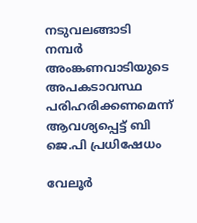നടുവലങ്ങാടി നമ്പര്‍ അംങ്കണവാടിയുടെ അപകടാവസ്ഥ പരിഹരിക്കണമെന്ന് ആവശ്യപ്പെട്ട് ബി ജെ.പി പ്രധിഷേധം

വേലൂര്‍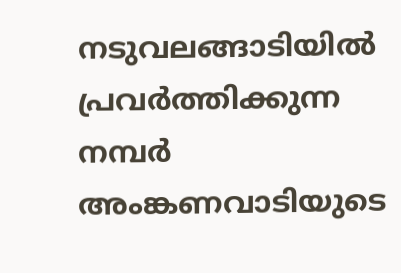നടുവലങ്ങാടിയില്‍ പ്രവര്‍ത്തിക്കുന്ന നമ്പര്‍ അംങ്കണവാടിയുടെ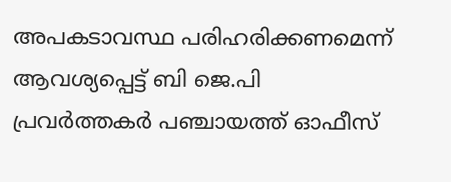അപകടാവസ്ഥ പരിഹരിക്കണമെന്ന് ആവശ്യപ്പെട്ട് ബി ജെ.പി പ്രവര്‍ത്തകര്‍ പഞ്ചായത്ത് ഓഫീസ്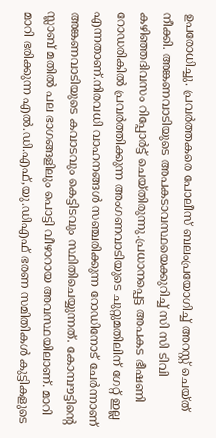ഉപരോധിച്ചു. പ്രവര്‍ത്തകരെ പോലീസ് ബലംപ്രയോഗിച്ച് അറസ്റ്റ് ചെയ്ത് നീക്കി. അങ്കണവാടിയുടെ അപകടാവസ്ഥയെക്കുറിച്ച് സി സി ടിവി കഴിഞ്ഞദിവസം റിപ്പോര്‍ട്ട് ചെയ്തിരുന്നു.പ്രധാനപ്പെട്ട അപകട ഭീഷണി റോഡരികില്‍ പ്രവര്‍ത്തിക്കുന്ന അംഗണവാടിയുടെ ചുറ്റുമതിലിന് ഗേറ്റ് ഇല്ല എന്നതാണ്.നിരവധി വാഹനങ്ങള്‍ സഞ്ചരിക്കുന്ന റോഡിനോട് ചേര്‍ന്നാണ് അങ്കണവാടിയുടെ കവാടവും കെട്ടിടവും സ്ഥിതിചെയ്യുന്നത്. കോമ്പൗട്ടിന്റെ സ്ലാബ് മതില്‍ പല ഭാഗങ്ങളിലും പൊട്ടി വീഴാറായ അവസ്ഥയിലാണ്. മാറി മാറി ഭരിക്കുന്ന എല്‍.ഡി.എഫ്,യു.ഡിഎഫ് ഭരണ സമിതികള്‍ കുട്ടികളുടെ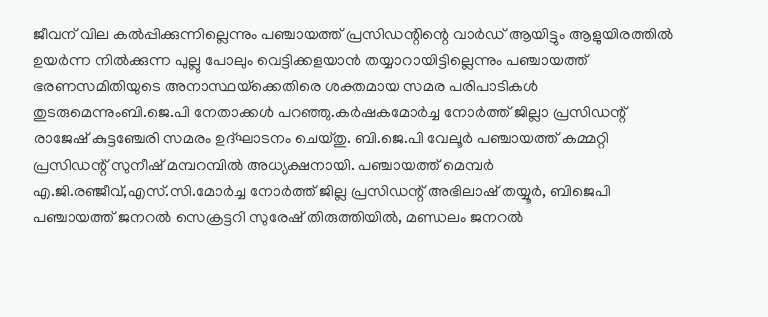ജീവന് വില കല്‍പ്പിക്കുന്നില്ലെന്നും പഞ്ചായത്ത് പ്രസിഡന്റിന്റെ വാര്‍ഡ് ആയിട്ടും ആളുയിരത്തില്‍ ഉയര്‍ന്ന നില്‍ക്കുന്ന പുല്ലു പോലും വെട്ടിക്കളയാന്‍ തയ്യാറായിട്ടില്ലെന്നും പഞ്ചായത്ത് ഭരണസമിതിയുടെ അനാസ്ഥയ്‌ക്കെതിരെ ശക്തമായ സമര പരിപാടികള്‍ തുടരുമെന്നുംബി.ജെ.പി നേതാക്കള്‍ പറഞ്ഞു.കര്‍ഷകമോര്‍ച്ച നോര്‍ത്ത് ജില്ലാ പ്രസിഡന്റ് രാജേഷ് കുട്ടഞ്ചേരി സമരം ഉദ്ഘാടനം ചെയ്തു. ബി.ജെ.പി വേലൂര്‍ പഞ്ചായത്ത് കമ്മറ്റി പ്രസിഡന്റ് സുനീഷ് മമ്പറമ്പില്‍ അധ്യക്ഷനായി. പഞ്ചായത്ത് മെമ്പര്‍ എ.ജി.രഞ്ജീവ്,എസ്.സി.മോര്‍ച്ച നോര്‍ത്ത് ജില്ല പ്രസിഡന്റ് അഭിലാഷ് തയ്യൂര്‍, ബിജെപി പഞ്ചായത്ത് ജനറല്‍ സെക്രട്ടറി സുരേഷ് തിരുത്തിയില്‍, മണ്ഡലം ജനറല്‍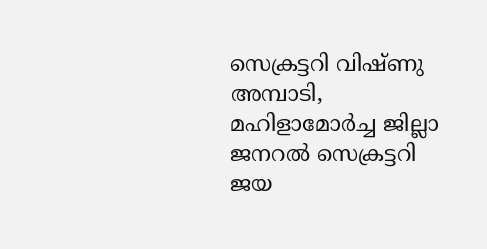സെക്രട്ടറി വിഷ്ണു അമ്പാടി, മഹിളാമോര്‍ച്ച ജില്ലാ ജനറല്‍ സെക്രട്ടറി ജയ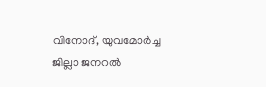വിനോദ്, യുവമോര്‍ച്ച ജില്ലാ ജനറല്‍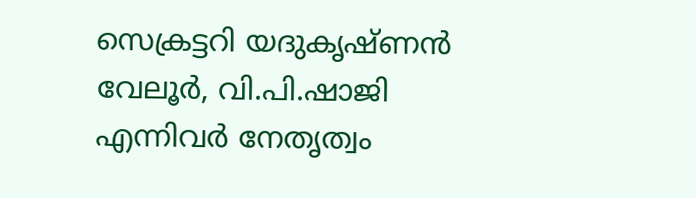സെക്രട്ടറി യദുകൃഷ്ണന്‍ വേലൂര്‍, വി.പി.ഷാജി എന്നിവര്‍ നേതൃത്വം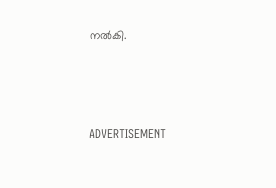നല്‍കി.



ADVERTISEMENT